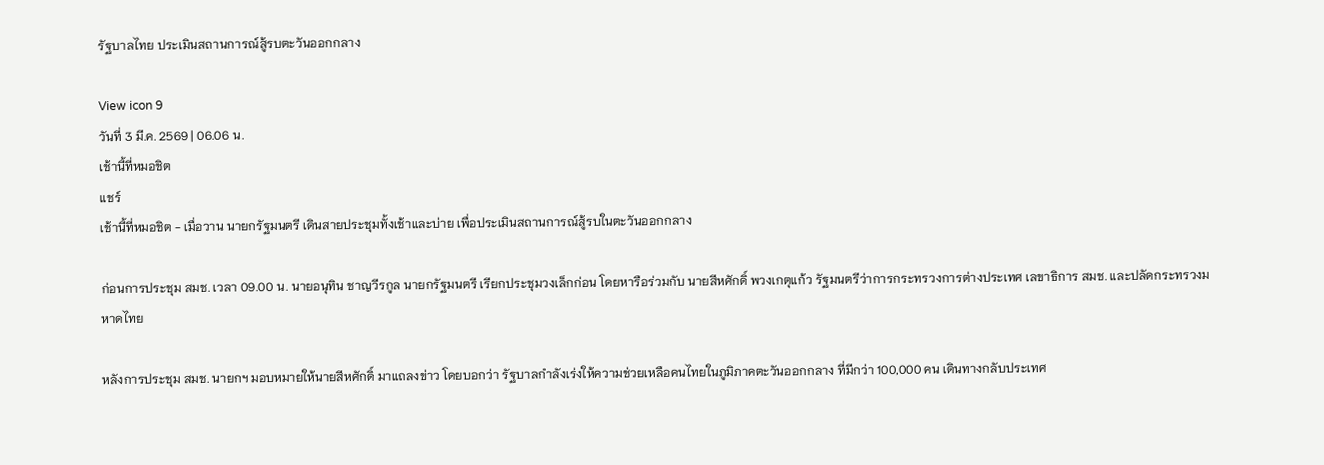รัฐบาลไทย ประเมินสถานการณ์สู้รบตะวันออกกลาง

View icon 9
วันที่ 3 มี.ค. 2569 | 06.06 น.
เช้านี้ที่หมอชิต
แชร์
เช้านี้ที่หมอชิต - เมื่อวาน นายกรัฐมนตรี เดินสายประชุมทั้งเช้าและบ่าย เพื่อประเมินสถานการณ์สู้รบในตะวันออกกลาง

ก่อนการประชุม สมช. เวลา 09.00 น. นายอนุทิน ชาญวีรกูล นายกรัฐมนตรี เรียกประชุมวงเล็กก่อน โดยหารือร่วมกับ นายสีหศักดิ์ พวงเกตุแก้ว รัฐมนตรีว่าการกระทรวงการต่างประเทศ เลขาธิการ สมช. และปลัดกระทรวงมหาดไทย

หลังการประชุม สมช. นายกฯ มอบหมายให้นายสีหศักดิ์ มาแถลงข่าว โดยบอกว่า รัฐบาลกำลังเร่งให้ความช่วยเหลือคนไทยในภูมิภาคตะวันออกกลาง ที่มีกว่า 100,000 คน เดินทางกลับประเทศ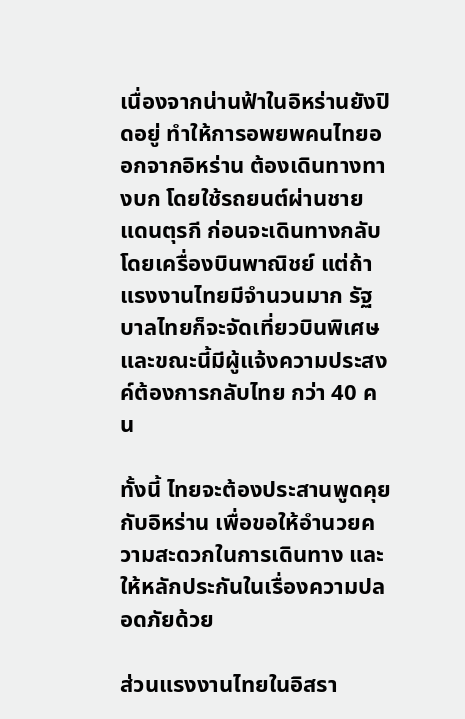เนื่องจากน่านฟ้าในอิหร่านยังปิดอยู่ ทำให้การอพยพคนไทยออกจากอิหร่าน ต้องเดินทางทางบก โดยใช้รถยนต์ผ่านชายแดนตุรกี ก่อนจะเดินทางกลับโดยเครื่องบินพาณิชย์ แต่ถ้าแรงงานไทยมีจำนวนมาก รัฐบาลไทยก็จะจัดเที่ยวบินพิเศษ และขณะนี้มีผู้แจ้งความประสงค์ต้องการกลับไทย กว่า 40 คน

ทั้งนี้ ไทยจะต้องประสานพูดคุยกับอิหร่าน เพื่อขอให้อำนวยความสะดวกในการเดินทาง และให้หลักประกันในเรื่องความปลอดภัยด้วย

ส่วนแรงงานไทยในอิสรา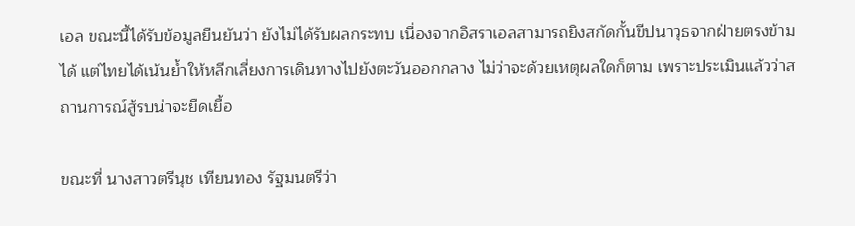เอล ขณะนี้ได้รับข้อมูลยืนยันว่า ยังไม่ได้รับผลกระทบ เนื่องจากอิสราเอลสามารถยิงสกัดกั้นขีปนาวุธจากฝ่ายตรงข้ามได้ แต่ไทยได้เน้นย้ำให้หลีกเลี่ยงการเดินทางไปยังตะวันออกกลาง ไม่ว่าจะด้วยเหตุผลใดก็ตาม เพราะประเมินแล้วว่าสถานการณ์สู้รบน่าจะยืดเยื้อ

ขณะที่ นางสาวตรีนุช เทียนทอง รัฐมนตรีว่า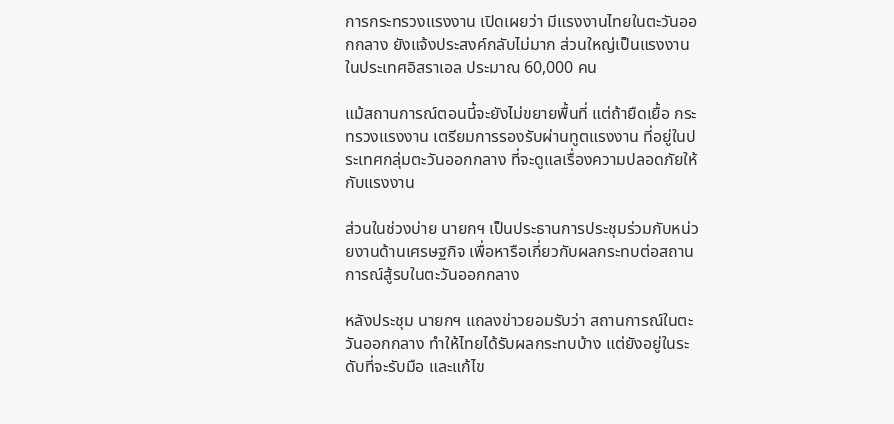การกระทรวงแรงงาน เปิดเผยว่า มีแรงงานไทยในตะวันออกกลาง ยังแจ้งประสงค์กลับไม่มาก ส่วนใหญ่เป็นแรงงานในประเทศอิสราเอล ประมาณ 60,000 คน

แม้สถานการณ์ตอนนี้จะยังไม่ขยายพื้นที่ แต่ถ้ายืดเยื้อ กระทรวงแรงงาน เตรียมการรองรับผ่านทูตแรงงาน ที่อยู่ในประเทศกลุ่มตะวันออกกลาง ที่จะดูแลเรื่องความปลอดภัยให้กับแรงงาน

ส่วนในช่วงบ่าย นายกฯ เป็นประธานการประชุมร่วมกับหน่วยงานด้านเศรษฐกิจ เพื่อหารือเกี่ยวกับผลกระทบต่อสถานการณ์สู้รบในตะวันออกกลาง

หลังประชุม นายกฯ แถลงข่าวยอมรับว่า สถานการณ์ในตะวันออกกลาง ทำให้ไทยได้รับผลกระทบบ้าง แต่ยังอยู่ในระดับที่จะรับมือ และแก้ไข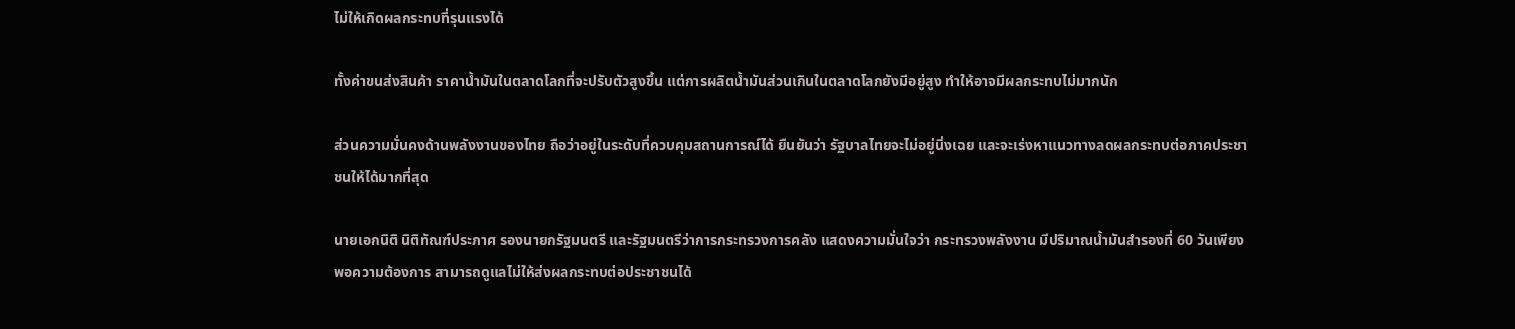ไม่ให้เกิดผลกระทบที่รุนแรงได้

ทั้งค่าขนส่งสินค้า ราคาน้ำมันในตลาดโลกที่จะปรับตัวสูงขึ้น แต่การผลิตน้ำมันส่วนเกินในตลาดโลกยังมีอยู่สูง ทำให้อาจมีผลกระทบไม่มากนัก

ส่วนความมั่นคงด้านพลังงานของไทย ถือว่าอยู่ในระดับที่ควบคุมสถานการณ์ได้ ยืนยันว่า รัฐบาลไทยจะไม่อยู่นิ่งเฉย และจะเร่งหาแนวทางลดผลกระทบต่อภาคประชาชนให้ได้มากที่สุด

นายเอกนิติ นิติทัณฑ์ประภาศ รองนายกรัฐมนตรี และรัฐมนตรีว่าการกระทรวงการคลัง แสดงความมั่นใจว่า กระทรวงพลังงาน มีปริมาณน้ำมันสำรองที่ 60 วันเพียงพอความต้องการ สามารถดูแลไม่ให้ส่งผลกระทบต่อประชาชนได้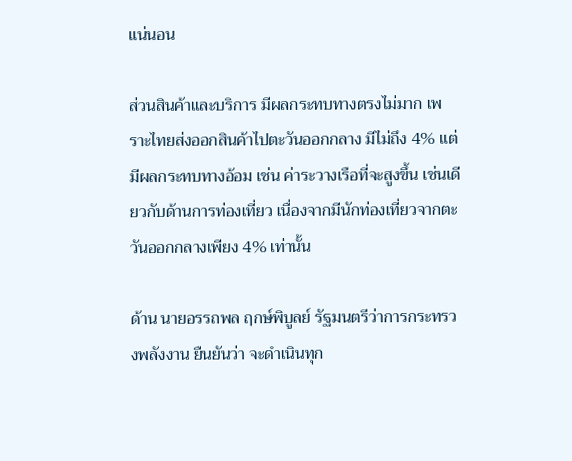แน่นอน

ส่วนสินค้าและบริการ มีผลกระทบทางตรงไม่มาก เพราะไทยส่งออกสินค้าไปตะวันออกกลาง มีไม่ถึง 4% แต่มีผลกระทบทางอ้อม เช่น ค่าระวางเรือที่จะสูงขึ้น เช่นเดียวกับด้านการท่องเที่ยว เนื่องจากมีนักท่องเที่ยวจากตะวันออกกลางเพียง 4% เท่านั้น

ด้าน นายอรรถพล ฤกษ์พิบูลย์ รัฐมนตรีว่าการกระทรวงพลังงาน ยืนยันว่า จะดำเนินทุก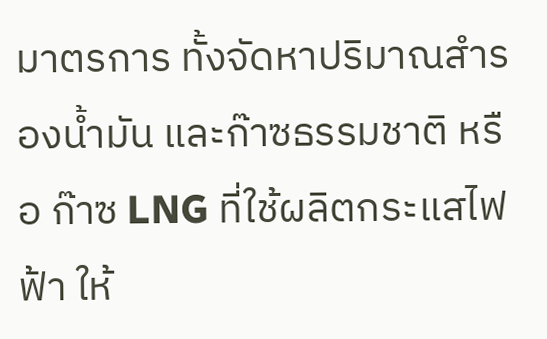มาตรการ ทั้งจัดหาปริมาณสำรองน้ำมัน และก๊าซธรรมชาติ หรือ ก๊าซ LNG ที่ใช้ผลิตกระแสไฟฟ้า ให้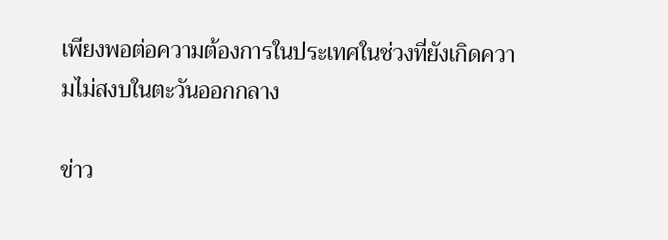เพียงพอต่อความต้องการในประเทศในช่วงที่ยังเกิดความไม่สงบในตะวันออกกลาง

ข่าว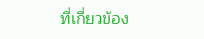ที่เกี่ยวข้อง